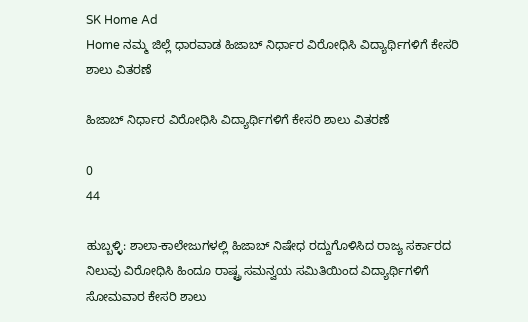SK Home Ad
Home ನಮ್ಮ ಜಿಲ್ಲೆ ಧಾರವಾಡ ಹಿಜಾಬ್ ನಿರ್ಧಾರ ವಿರೋಧಿಸಿ ವಿದ್ಯಾರ್ಥಿಗಳಿಗೆ ಕೇಸರಿ ಶಾಲು ವಿತರಣೆ

ಹಿಜಾಬ್ ನಿರ್ಧಾರ ವಿರೋಧಿಸಿ ವಿದ್ಯಾರ್ಥಿಗಳಿಗೆ ಕೇಸರಿ ಶಾಲು ವಿತರಣೆ

0
44

ಹುಬ್ಬಳ್ಳಿ: ಶಾಲಾ-ಕಾಲೇಜುಗಳಲ್ಲಿ ಹಿಜಾಬ್ ನಿಷೇಧ ರದ್ದುಗೊಳಿಸಿದ ರಾಜ್ಯ ಸರ್ಕಾರದ ನಿಲುವು ವಿರೋಧಿಸಿ ಹಿಂದೂ ರಾಷ್ಟ್ರ ಸಮನ್ವಯ ಸಮಿತಿಯಿಂದ ವಿದ್ಯಾರ್ಥಿಗಳಿಗೆ ಸೋಮವಾರ ಕೇಸರಿ ಶಾಲು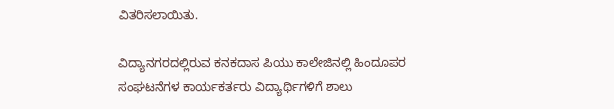ವಿತರಿಸಲಾಯಿತು.

ವಿದ್ಯಾನಗರದಲ್ಲಿರುವ ಕನಕದಾಸ ಪಿಯು ಕಾಲೇಜಿನಲ್ಲಿ ಹಿಂದೂಪರ ಸಂಘಟನೆಗಳ ಕಾರ್ಯಕರ್ತರು ವಿದ್ಯಾರ್ಥಿಗಳಿಗೆ ಶಾಲು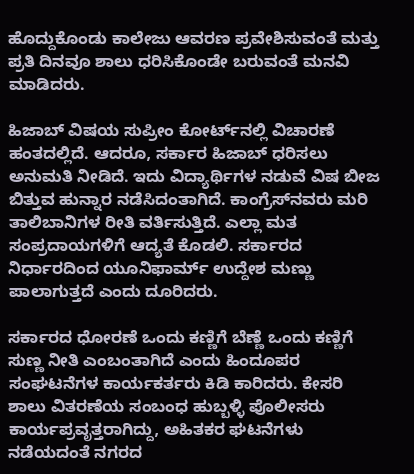ಹೊದ್ದುಕೊಂಡು ಕಾಲೇಜು ಆವರಣ ಪ್ರವೇಶಿಸುವಂತೆ ಮತ್ತು ಪ್ರತಿ ದಿನವೂ ಶಾಲು ಧರಿಸಿಕೊಂಡೇ ಬರುವಂತೆ ಮನವಿ ಮಾಡಿದರು.

ಹಿಜಾಬ್ ವಿಷಯ ಸುಪ್ರೀಂ ಕೋರ್ಟ್‌ನಲ್ಲಿ ವಿಚಾರಣೆ ಹಂತದಲ್ಲಿದೆ. ಆದರೂ, ಸರ್ಕಾರ ಹಿಜಾಬ್ ಧರಿಸಲು ಅನುಮತಿ ನೀಡಿದೆ. ಇದು ವಿದ್ಯಾರ್ಥಿಗಳ ನಡುವೆ ವಿಷ ಬೀಜ ಬಿತ್ತುವ ಹುನ್ನಾರ ನಡೆಸಿದಂತಾಗಿದೆ. ಕಾಂಗ್ರೆಸ್‌ನವರು ಮರಿ ತಾಲಿಬಾನಿಗಳ ರೀತಿ ವರ್ತಿಸುತ್ತಿದೆ. ಎಲ್ಲಾ ಮತ ಸಂಪ್ರದಾಯಗಳಿಗೆ ಆದ್ಯತೆ ಕೊಡಲಿ. ಸರ್ಕಾರದ ನಿರ್ಧಾರದಿಂದ ಯೂನಿಫಾರ್ಮ್ ಉದ್ದೇಶ ಮಣ್ಣು ಪಾಲಾಗುತ್ತದೆ ಎಂದು ದೂರಿದರು.

ಸರ್ಕಾರದ ಧೋರಣೆ ಒಂದು ಕಣ್ಣಿಗೆ ಬೆಣ್ಣೆ ಒಂದು ಕಣ್ಣಿಗೆ ಸುಣ್ಣ ನೀತಿ ಎಂಬಂತಾಗಿದೆ ಎಂದು ಹಿಂದೂಪರ ಸಂಘಟನೆಗಳ ಕಾರ್ಯಕರ್ತರು ಕಿಡಿ ಕಾರಿದರು. ಕೇಸರಿ ಶಾಲು ವಿತರಣೆಯ ಸಂಬಂಧ ಹುಬ್ಬಳ್ಳಿ ಪೊಲೀಸರು ಕಾರ್ಯಪ್ರವೃತ್ತರಾಗಿದ್ದು, ಅಹಿತಕರ ಘಟನೆಗಳು ನಡೆಯದಂತೆ ನಗರದ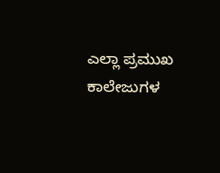ಎಲ್ಲಾ ಪ್ರಮುಖ ಕಾಲೇಜುಗಳ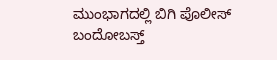ಮುಂಭಾಗದಲ್ಲಿ ಬಿಗಿ ಪೊಲೀಸ್ ಬಂದೋಬಸ್ತ್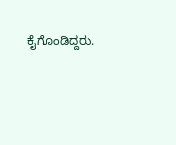ಕೈಗೊಂಡಿದ್ದರು.